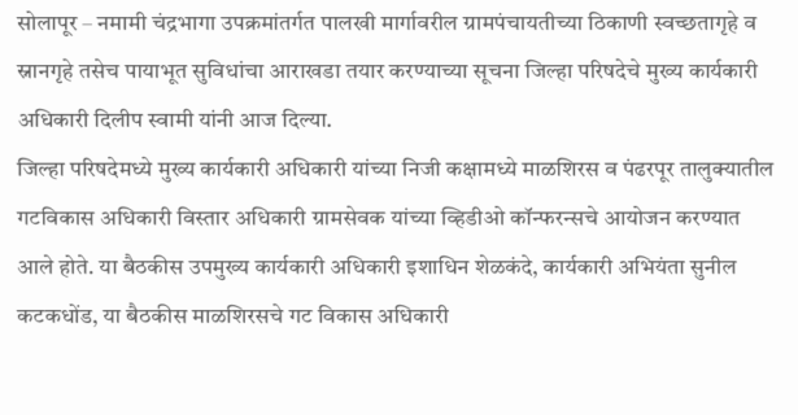सोलापूर – नमामी चंद्रभागा उपक्रमांतर्गत पालखी मार्गावरील ग्रामपंचायतीच्या ठिकाणी स्वच्छतागृहे व स्नानगृहे तसेच पायाभूत सुविधांचा आराखडा तयार करण्याच्या सूचना जिल्हा परिषदेचे मुख्य कार्यकारी अधिकारी दिलीप स्वामी यांनी आज दिल्या.
जिल्हा परिषदेमध्ये मुख्य कार्यकारी अधिकारी यांच्या निजी कक्षामध्ये माळशिरस व पंढरपूर तालुक्यातील गटविकास अधिकारी विस्तार अधिकारी ग्रामसेवक यांच्या व्हिडीओ कॉन्फरन्सचे आयोजन करण्यात आले होते. या बैठकीस उपमुख्य कार्यकारी अधिकारी इशाधिन शेळकंदे, कार्यकारी अभियंता सुनील कटकधोंड, या बैठकीस माळशिरसचे गट विकास अधिकारी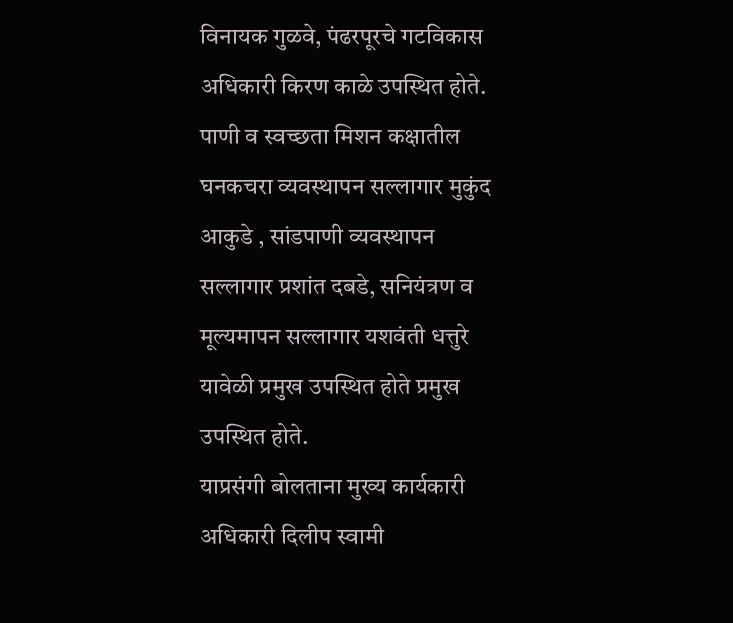विनायक गुळवे, पंढरपूरचे गटविकास अधिकारी किरण काळे उपस्थित होते. पाणी व स्वच्छता मिशन कक्षातील घनकचरा व्यवस्थापन सल्लागार मुकुंद आकुडे , सांडपाणी व्यवस्थापन सल्लागार प्रशांत दबडे, सनियंत्रण व मूल्यमापन सल्लागार यशवंती धत्तुरे यावेळी प्रमुख उपस्थित होते प्रमुख उपस्थित होते.
याप्रसंगी बोलताना मुख्य कार्यकारी अधिकारी दिलीप स्वामी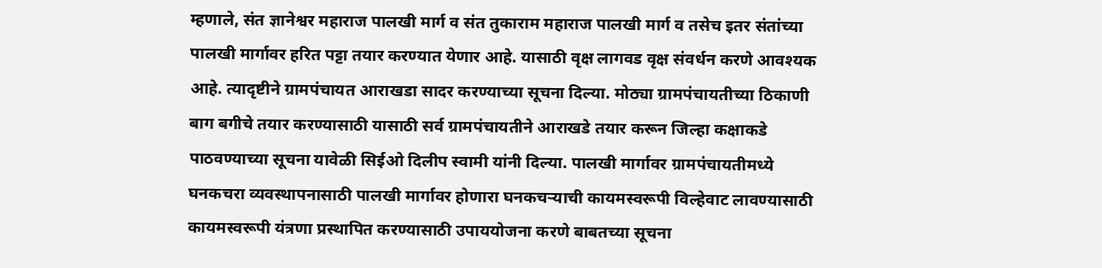म्हणाले, संत ज्ञानेश्वर महाराज पालखी मार्ग व संत तुकाराम महाराज पालखी मार्ग व तसेच इतर संतांच्या पालखी मार्गावर हरित पट्टा तयार करण्यात येणार आहे. यासाठी वृक्ष लागवड वृक्ष संवर्धन करणे आवश्यक आहे. त्यादृष्टीने ग्रामपंचायत आराखडा सादर करण्याच्या सूचना दिल्या. मोठ्या ग्रामपंचायतीच्या ठिकाणी बाग बगीचे तयार करण्यासाठी यासाठी सर्व ग्रामपंचायतीने आराखडे तयार करून जिल्हा कक्षाकडे पाठवण्याच्या सूचना यावेळी सिईओ दिलीप स्वामी यांनी दिल्या. पालखी मार्गावर ग्रामपंचायतीमध्ये घनकचरा व्यवस्थापनासाठी पालखी मार्गावर होणारा घनकचऱ्याची कायमस्वरूपी विल्हेवाट लावण्यासाठी कायमस्वरूपी यंत्रणा प्रस्थापित करण्यासाठी उपाययोजना करणे बाबतच्या सूचना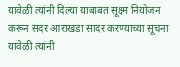यावेळी त्यांनी दिल्या याबाबत सूक्ष्म नियोजन करून सदर आराखडा सादर करण्याच्या सूचना यावेळी त्यांनी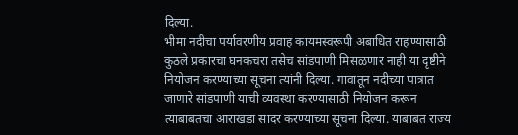दिल्या.
भीमा नदीचा पर्यावरणीय प्रवाह कायमस्वरूपी अबाधित राहण्यासाठी कुठले प्रकारचा घनकचरा तसेच सांडपाणी मिसळणार नाही या दृष्टीने नियोजन करण्याच्या सूचना त्यांनी दिल्या. गावातून नदीच्या पात्रात जाणारे सांडपाणी याची व्यवस्था करण्यासाठी नियोजन करून त्याबाबतचा आराखडा सादर करण्याच्या सूचना दिल्या. याबाबत राज्य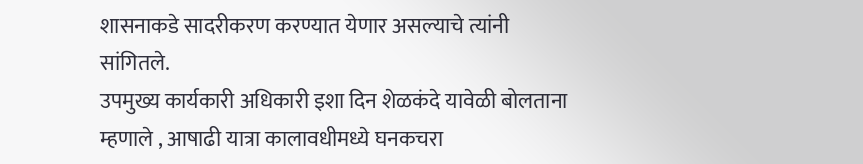शासनाकडे सादरीकरण करण्यात येणार असल्याचे त्यांनी सांगितले.
उपमुख्य कार्यकारी अधिकारी इशा दिन शेळकंदे यावेळी बोलताना म्हणाले , आषाढी यात्रा कालावधीमध्ये घनकचरा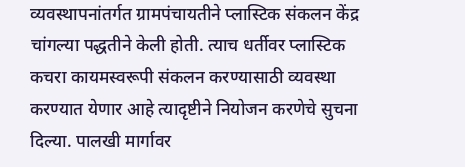व्यवस्थापनांतर्गत ग्रामपंचायतीने प्लास्टिक संकलन केंद्र चांगल्या पद्धतीने केली होती. त्याच धर्तीवर प्लास्टिक कचरा कायमस्वरूपी संकलन करण्यासाठी व्यवस्था करण्यात येणार आहे त्यादृष्टीने नियोजन करणेचे सुचना दिल्या. पालखी मार्गावर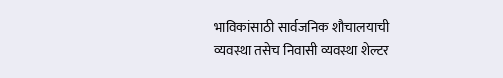भाविकांसाठी सार्वजनिक शौचालयाची व्यवस्था तसेच निवासी व्यवस्था शेल्टर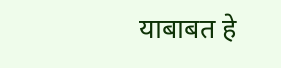याबाबत हे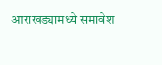आराखड्यामध्ये समावेश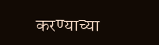करण्याच्या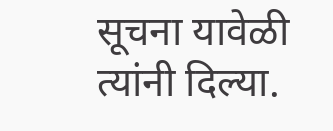सूचना यावेळी त्यांनी दिल्या.